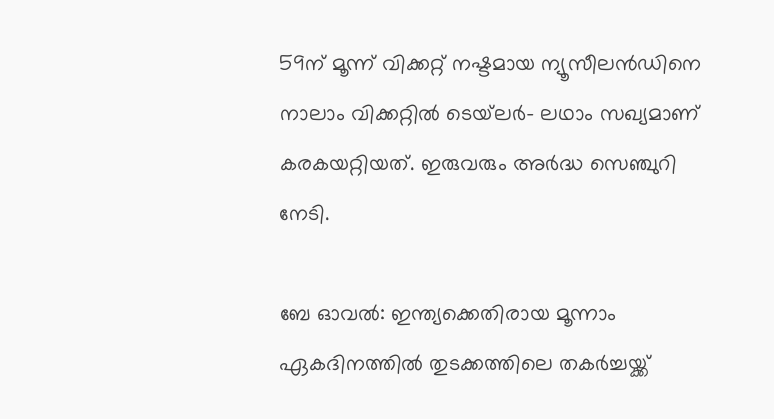59ന് മൂന്ന് വിക്കറ്റ് നഷ്ടമായ ന്യൂസീലന്‍ഡിനെ നാലാം വിക്കറ്റില്‍ ടെയ്‌ലര്‍- ലഥാം സഖ്യമാണ് കരകയറ്റിയത്. ഇരുവരും അര്‍ദ്ധ സെഞ്ചുറി നേടി.

ബേ ഓവല്‍: ഇന്ത്യക്കെതിരായ മൂന്നാം ഏകദിനത്തില്‍ തുടക്കത്തിലെ തകര്‍ച്ചയ്ക്ക്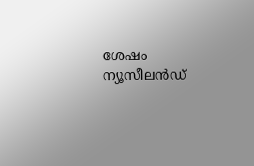ശേഷം ന്യൂസീലന്‍ഡ്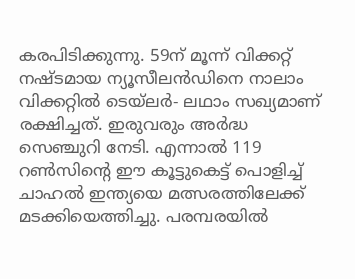കരപിടിക്കുന്നു. 59ന് മൂന്ന് വിക്കറ്റ് നഷ്ടമായ ന്യൂസീലന്‍ഡിനെ നാലാം വിക്കറ്റില്‍ ടെയ്‌ലര്‍- ലഥാം സഖ്യമാണ് രക്ഷിച്ചത്. ഇരുവരും അര്‍ദ്ധ സെഞ്ചുറി നേടി. എന്നാല്‍ 119 റണ്‍സിന്‍റെ ഈ കൂട്ടുകെട്ട് പൊളിച്ച് ചാഹല്‍ ഇന്ത്യയെ മത്സരത്തിലേക്ക് മടക്കിയെത്തിച്ചു. പരമ്പരയില്‍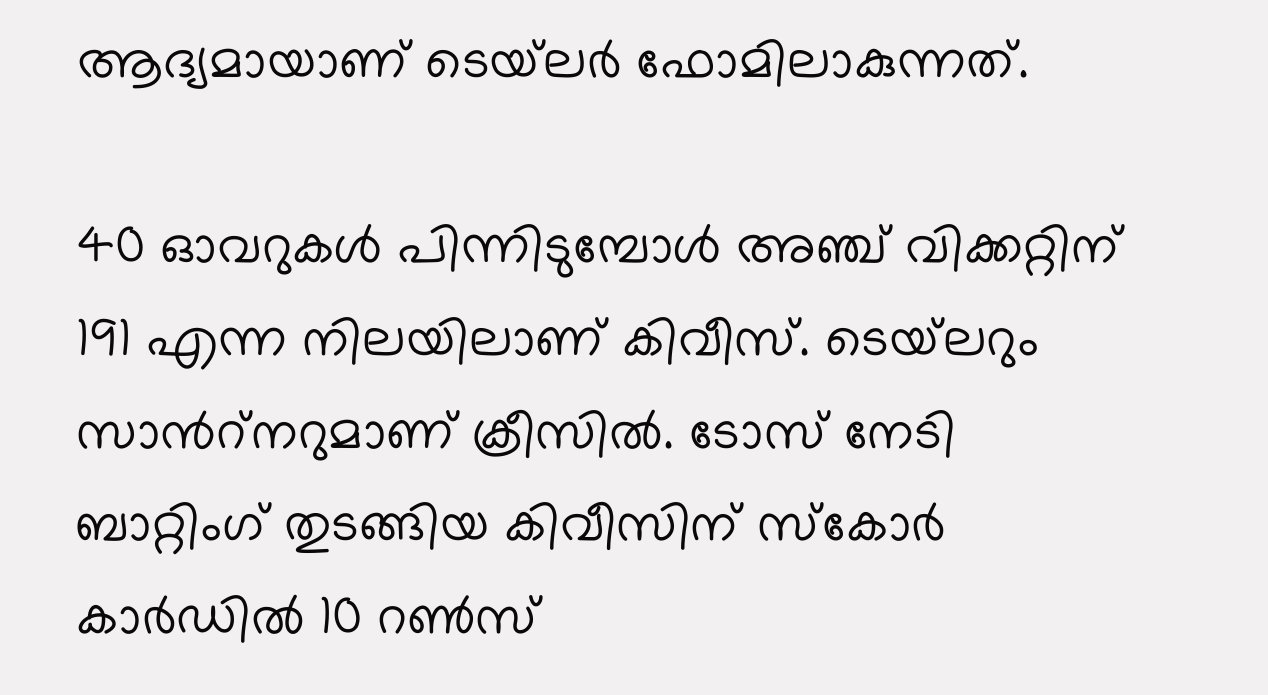ആദ്യമായാണ് ടെയ്‌ലര്‍ ഫോമിലാകുന്നത്.

40 ഓവറുകള്‍ പിന്നിടുമ്പോള്‍ അഞ്ച് വിക്കറ്റിന് 191 എന്ന നിലയിലാണ് കിവീസ്. ടെയ്‌ലറും സാന്‍റ്‌നറുമാണ് ക്രീസില്‍. ടോസ് നേടി ബാറ്റിംഗ് തുടങ്ങിയ കിവീസിന് സ്‌കോര്‍ കാര്‍ഡില്‍ 10 റണ്‍സ്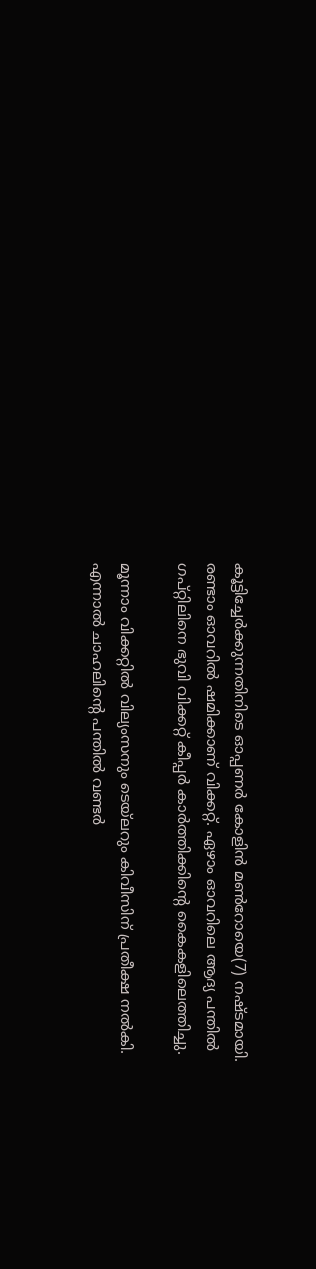കൂട്ടിച്ചേര്‍ക്കുന്നതിനിടെ ഓപ്പണര്‍ കോളിന്‍ മണ്‍റോയെ(7) നഷ്ടമായി. രണ്ടാം ഓവറില്‍ ഷമിക്കാണ് വിക്കറ്റ്. ഏഴാം ഓവറിലെ ആദ്യ പന്തില്‍ ഗപ്റ്റിലിനെ ഭുവി വിക്കറ്റ് കീപ്പര്‍ കാര്‍ത്തിക്കിന്‍റെ കൈകളിലെത്തിച്ചു.

മൂന്നാം വിക്കറ്റില്‍ വില്യംസനും ടെയ്‌ലറും കിവീസിന് പ്രതീക്ഷ നല്‍കി. എന്നാല്‍ ചാഹലിന്‍റെ പന്തില്‍ വണ്ടര്‍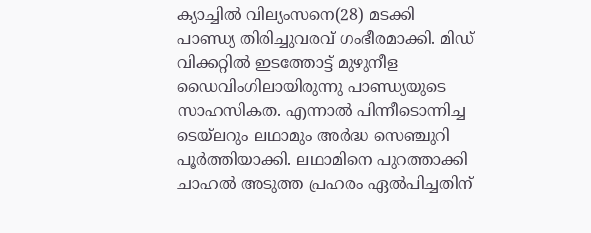ക്യാച്ചില്‍ വില്യംസനെ(28) മടക്കി പാണ്ഡ്യ തിരിച്ചുവരവ് ഗംഭീരമാക്കി. മിഡ് വിക്കറ്റില്‍ ഇടത്തോട്ട് മുഴുനീള ഡൈവിംഗിലായിരുന്നു പാണ്ഡ്യയുടെ സാഹസികത. എന്നാല്‍ പിന്നീടൊന്നിച്ച ടെയ്‌ലറും ലഥാമും അര്‍ദ്ധ സെഞ്ചുറി പൂര്‍ത്തിയാക്കി. ലഥാമിനെ പുറത്താക്കി ചാഹല്‍ അടുത്ത പ്രഹരം ഏല്‍പിച്ചതിന്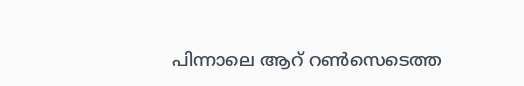പിന്നാലെ ആറ് റണ്‍സെടെത്ത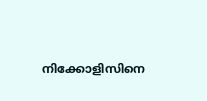നിക്കോളിസിനെ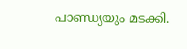പാണ്ഡ്യയും മടക്കി.